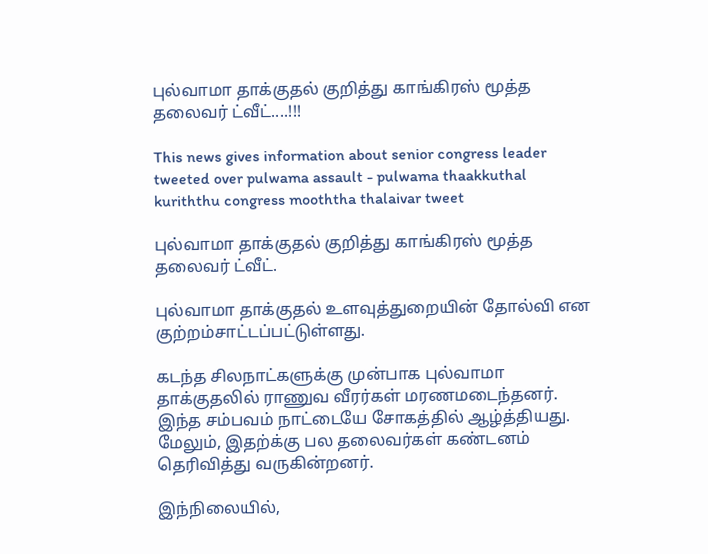புல்வாமா தாக்குதல் குறித்து காங்கிரஸ் மூத்த தலைவர் ட்வீட்....!!!

This news gives information about senior congress leader tweeted over pulwama assault - pulwama thaakkuthal kuriththu congress mooththa thalaivar tweet

புல்வாமா தாக்குதல் குறித்து காங்கிரஸ் மூத்த தலைவர் ட்வீட்.

புல்வாமா தாக்குதல் உளவுத்துறையின் தோல்வி என குற்றம்சாட்டப்பட்டுள்ளது.

கடந்த சிலநாட்களுக்கு முன்பாக புல்வாமா தாக்குதலில் ராணுவ வீரர்கள் மரணமடைந்தனர். இந்த சம்பவம் நாட்டையே சோகத்தில் ஆழ்த்தியது. மேலும், இதற்க்கு பல தலைவர்கள் கண்டனம் தெரிவித்து வருகின்றனர்.

இந்நிலையில்,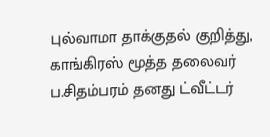புல்வாமா தாக்குதல் குறித்து, காங்கிரஸ் மூத்த தலைவர் ப.சிதம்பரம் தனது ட்வீட்டர்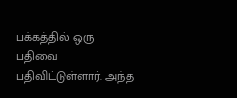பக்கத்தில் ஒரு பதிவை பதிவிட்டுள்ளார். அந்த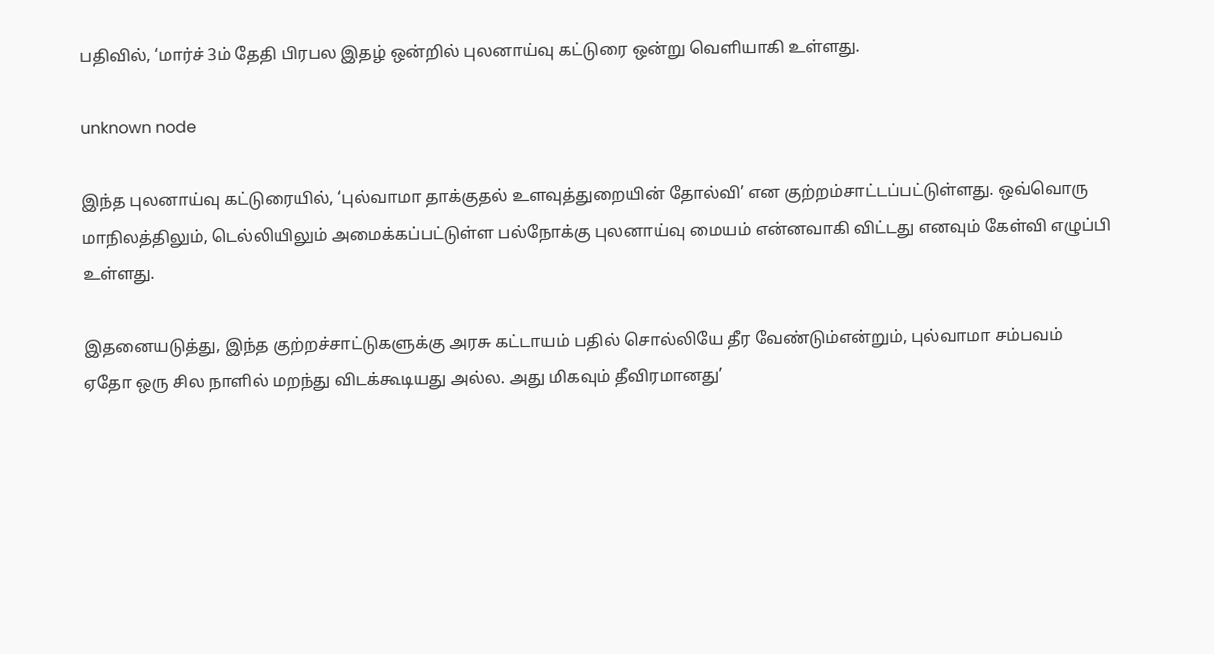பதிவில், ‘மார்ச் 3ம் தேதி பிரபல இதழ் ஒன்றில் புலனாய்வு கட்டுரை ஒன்று வெளியாகி உள்ளது.

unknown node

இந்த புலனாய்வு கட்டுரையில், ‘புல்வாமா தாக்குதல் உளவுத்துறையின் தோல்வி’ என குற்றம்சாட்டப்பட்டுள்ளது. ஒவ்வொரு மாநிலத்திலும், டெல்லியிலும் அமைக்கப்பட்டுள்ள பல்நோக்கு புலனாய்வு மையம் என்னவாகி விட்டது எனவும் கேள்வி எழுப்பி உள்ளது.

இதனையடுத்து, இந்த குற்றச்சாட்டுகளுக்கு அரசு கட்டாயம் பதில் சொல்லியே தீர வேண்டும்என்றும், புல்வாமா சம்பவம் ஏதோ ஒரு சில நாளில் மறந்து விடக்கூடியது அல்ல. அது மிகவும் தீவிரமானது’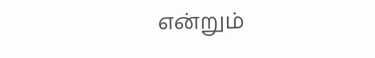என்றும்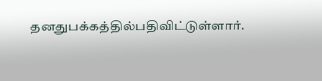தனதுபக்கத்தில்பதிவிட்டுள்ளார்.